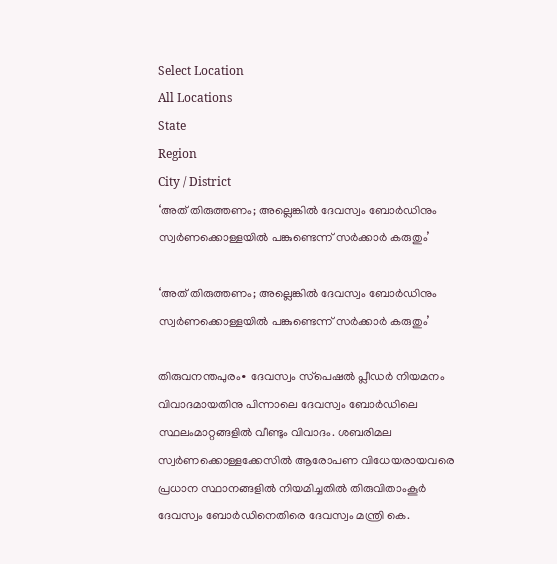Select Location
All Locations
State
Region
City / District
‘അത് തിരുത്തണം; അല്ലെങ്കിൽ ദേവസ്വം ബോർഡിനും സ്വര്‍ണക്കൊള്ളയില്‍ പങ്കുണ്ടെന്ന് സർക്കാർ കരുതും’

‘അത് തിരുത്തണം; അല്ലെങ്കിൽ ദേവസ്വം ബോർഡിനും സ്വര്‍ണക്കൊള്ളയില്‍ പങ്കുണ്ടെന്ന് സർക്കാർ കരുതും’

തിരുവനന്തപുരം∙ ദേവസ്വം സ്‌പെഷല്‍ പ്ലീഡര്‍ നിയമനം വിവാദമായതിനു പിന്നാലെ ദേവസ്വം ബോര്‍ഡിലെ സ്ഥലംമാറ്റങ്ങളില്‍ വീണ്ടും വിവാദം. ശബരിമല സ്വര്‍ണക്കൊള്ളക്കേസില്‍ ആരോപണ വിധേയരായവരെ പ്രധാന സ്ഥാനങ്ങളില്‍ നിയമിച്ചതില്‍ തിരുവിതാംകൂര്‍ ദേവസ്വം ബോര്‍ഡിനെതിരെ ദേവസ്വം മന്ത്രി കെ.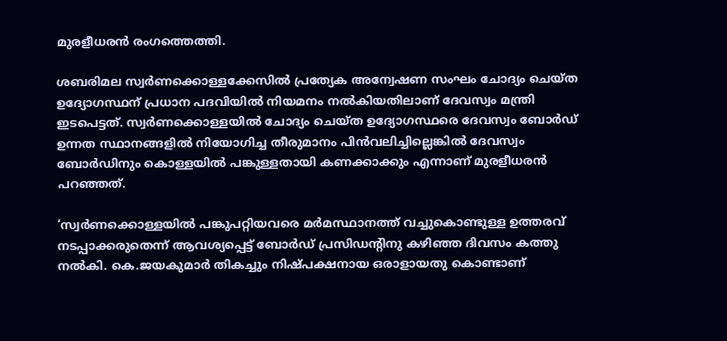മുരളീധരന്‍ രംഗത്തെത്തി.

ശബരിമല സ്വര്‍ണക്കൊള്ളക്കേസില്‍ പ്രത്യേക അന്വേഷണ സംഘം ചോദ്യം ചെയ്ത ഉദ്യോഗസ്ഥന് പ്രധാന പദവിയില്‍ നിയമനം നല്‍കിയതിലാണ് ദേവസ്വം മന്ത്രി ഇടപെട്ടത്. സ്വര്‍ണക്കൊള്ളയില്‍ ചോദ്യം ചെയ്ത ഉദ്യോഗസ്ഥരെ ദേവസ്വം ബോര്‍ഡ് ഉന്നത സ്ഥാനങ്ങളില്‍ നിയോഗിച്ച തീരുമാനം പിന്‍വലിച്ചില്ലെങ്കില്‍ ദേവസ്വം ബോര്‍ഡിനും കൊള്ളയില്‍ പങ്കുള്ളതായി കണക്കാക്കും എന്നാണ് മുരളീധരന്‍ പറഞ്ഞത്.

‘സ്വര്‍ണക്കൊള്ളയില്‍ പങ്കുപറ്റിയവരെ മര്‍മസ്ഥാനത്ത് വച്ചുകൊണ്ടുള്ള ഉത്തരവ് നടപ്പാക്കരുതെന്ന് ആവശ്യപ്പെട്ട് ബോര്‍ഡ് പ്രസിഡന്റിനു കഴിഞ്ഞ ദിവസം കത്തു നല്‍കി. കെ.ജയകുമാര്‍ തികച്ചും നിഷ്പക്ഷനായ ഒരാളായതു കൊണ്ടാണ്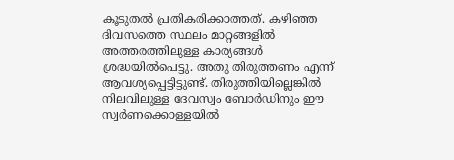കൂടുതല്‍ പ്രതികരിക്കാത്തത്. കഴിഞ്ഞ ദിവസത്തെ സ്ഥലം മാറ്റങ്ങളില്‍ അത്തരത്തിലുള്ള കാര്യങ്ങള്‍ ശ്രദ്ധയില്‍പെട്ടു. അതു തിരുത്തണം എന്ന് ആവശ്യപ്പെട്ടിട്ടുണ്ട്. തിരുത്തിയില്ലെങ്കില്‍ നിലവിലുള്ള ദേവസ്വം ബോര്‍ഡിനും ഈ സ്വര്‍ണക്കൊള്ളയില്‍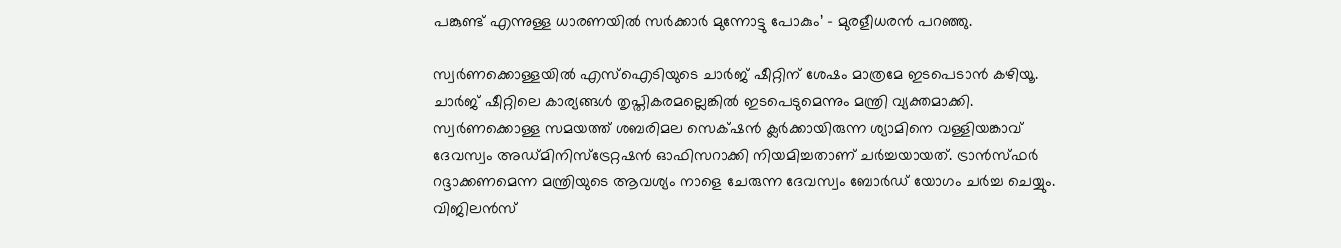പങ്കുണ്ട് എന്നുള്ള ധാരണയില്‍ സര്‍ക്കാര്‍ മുന്നോട്ടു പോകും’ - മുരളീധരന്‍ പറഞ്ഞു.

സ്വര്‍ണക്കൊള്ളയില്‍ എസ്ഐടിയുടെ ചാര്‍ജ് ഷീറ്റിന് ശേഷം മാത്രമേ ഇടപെടാന്‍ കഴിയൂ. ചാര്‍ജ് ഷീറ്റിലെ കാര്യങ്ങള്‍ തൃപ്തികരമല്ലെങ്കില്‍ ഇടപെടുമെന്നും മന്ത്രി വ്യക്തമാക്കി. സ്വര്‍ണക്കൊള്ള സമയത്ത് ശബരിമല സെക്‌ഷന്‍ ക്ലര്‍ക്കായിരുന്ന ശ്യാമിനെ വള്ളിയങ്കാവ് ദേവസ്വം അഡ്മിനിസ്ട്രേറ്റഷന്‍ ഓഫിസറാക്കി നിയമിച്ചതാണ് ചര്‍ച്ചയായത്. ട്രാന്‍സ്ഫര്‍ റദ്ദാക്കണമെന്ന മന്ത്രിയുടെ ആവശ്യം നാളെ ചേരുന്ന ദേവസ്വം ബോര്‍ഡ് യോഗം ചര്‍ച്ച ചെയ്യും. വിജിലന്‍സ്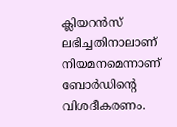ക്ലിയറന്‍സ് ലഭിച്ചതിനാലാണ് നിയമനമെന്നാണ് ബോര്‍ഡിന്റെ വിശദീകരണം.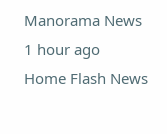Manorama News 1 hour ago
Home Flash News